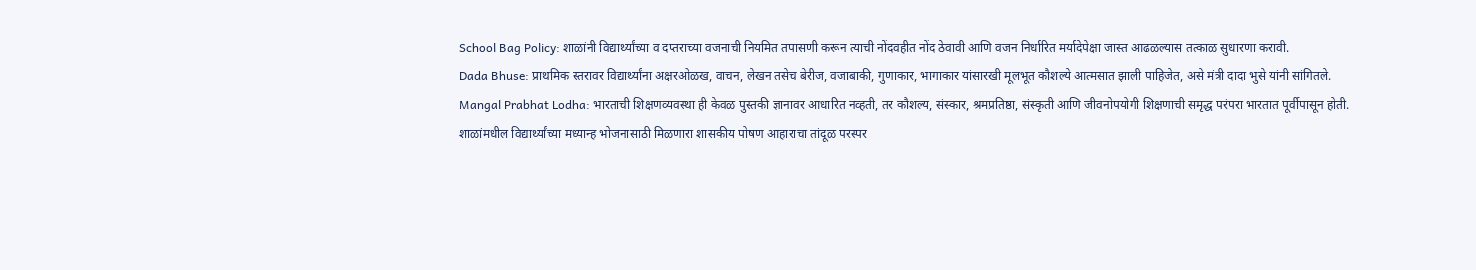School Bag Policy: शाळांनी विद्यार्थ्यांच्या व दप्तराच्या वजनाची नियमित तपासणी करून त्याची नोंदवहीत नोंद ठेवावी आणि वजन निर्धारित मर्यादेपेक्षा जास्त आढळल्यास तत्काळ सुधारणा करावी.
Dada Bhuse: प्राथमिक स्तरावर विद्यार्थ्यांना अक्षरओळख, वाचन, लेखन तसेच बेरीज, वजाबाकी, गुणाकार, भागाकार यांसारखी मूलभूत कौशल्ये आत्मसात झाली पाहिजेत, असे मंत्री दादा भुसे यांनी सांगितले.
Mangal Prabhat Lodha: भारताची शिक्षणव्यवस्था ही केवळ पुस्तकी ज्ञानावर आधारित नव्हती, तर कौशल्य, संस्कार, श्रमप्रतिष्ठा, संस्कृती आणि जीवनोपयोगी शिक्षणाची समृद्ध परंपरा भारतात पूर्वीपासून होती.
शाळांमधील विद्यार्थ्यांच्या मध्यान्ह भोजनासाठी मिळणारा शासकीय पोषण आहाराचा तांदूळ परस्पर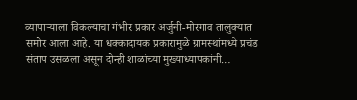व्यापाऱ्याला विकल्याचा गंभीर प्रकार अर्जुनी-मोरगाव तालुक्यात समोर आला आहे. या धक्कादायक प्रकारामुळे ग्रामस्थांमध्ये प्रचंड संताप उसळला असून दोन्ही शाळांच्या मुख्याध्यापकांनी…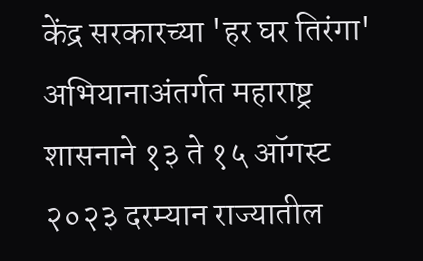केंद्र सरकारच्या 'हर घर तिरंगा' अभियानाअंतर्गत महाराष्ट्र शासनाने १३ ते १५ ऑगस्ट २०२३ दरम्यान राज्यातील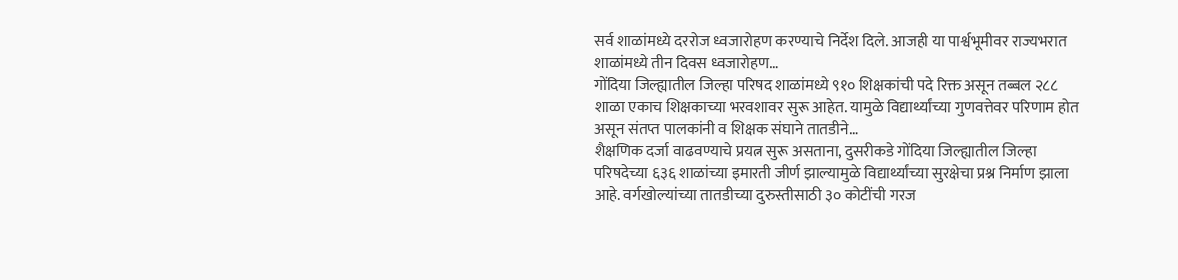सर्व शाळांमध्ये दररोज ध्वजारोहण करण्याचे निर्देश दिले. आजही या पार्श्वभूमीवर राज्यभरात शाळांमध्ये तीन दिवस ध्वजारोहण…
गोंदिया जिल्ह्यातील जिल्हा परिषद शाळांमध्ये ९१० शिक्षकांची पदे रिक्त असून तब्बल २८८ शाळा एकाच शिक्षकाच्या भरवशावर सुरू आहेत. यामुळे विद्यार्थ्यांच्या गुणवत्तेवर परिणाम होत असून संतप्त पालकांनी व शिक्षक संघाने तातडीने…
शैक्षणिक दर्जा वाढवण्याचे प्रयत्न सुरू असताना, दुसरीकडे गोंदिया जिल्ह्यातील जिल्हा परिषदेच्या ६३६ शाळांच्या इमारती जीर्ण झाल्यामुळे विद्यार्थ्यांच्या सुरक्षेचा प्रश्न निर्माण झाला आहे. वर्गखोल्यांच्या तातडीच्या दुरुस्तीसाठी ३० कोटींची गरज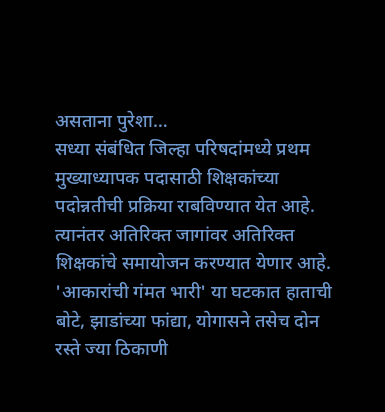असताना पुरेशा…
सध्या संबंधित जिल्हा परिषदांमध्ये प्रथम मुख्याध्यापक पदासाठी शिक्षकांच्या पदोन्नतीची प्रक्रिया राबविण्यात येत आहे. त्यानंतर अतिरिक्त जागांवर अतिरिक्त शिक्षकांचे समायोजन करण्यात येणार आहे.
'आकारांची गंमत भारी' या घटकात हाताची बोटे, झाडांच्या फांद्या, योगासने तसेच दोन रस्ते ज्या ठिकाणी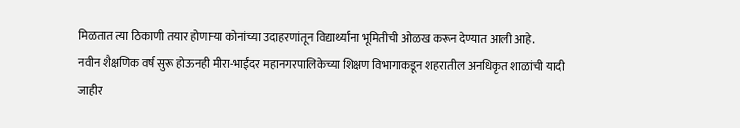मिळतात त्या ठिकाणी तयार होणाऱ्या कोनांच्या उदाहरणांतून विद्यार्थ्यांना भूमितीची ओळख करून देण्यात आली आहे.
नवीन शैक्षणिक वर्ष सुरू होऊनही मीरा-भाईंदर महानगरपालिकेच्या शिक्षण विभागाकडून शहरातील अनधिकृत शाळांची यादी जाहीर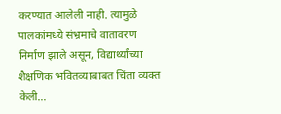करण्यात आलेली नाही. त्यामुळे पालकांमध्ये संभ्रमाचे वातावरण निर्माण झाले असून, विद्यार्थ्यांच्या शैक्षणिक भवितव्याबाबत चिंता व्यक्त केली…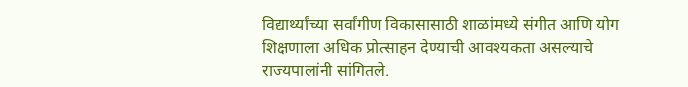विद्यार्थ्यांच्या सर्वांगीण विकासासाठी शाळांमध्ये संगीत आणि योग शिक्षणाला अधिक प्रोत्साहन देण्याची आवश्यकता असल्याचे राज्यपालांनी सांगितले.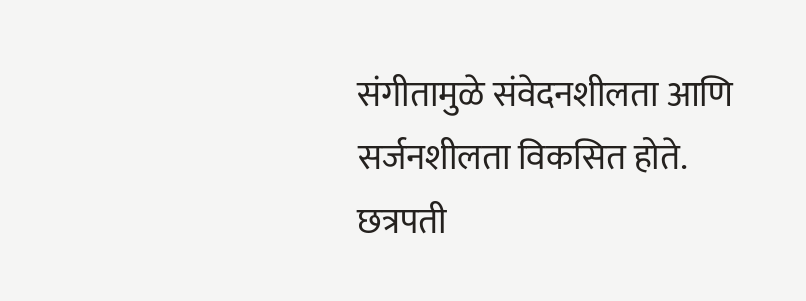संगीतामुळे संवेदनशीलता आणि सर्जनशीलता विकसित होते.
छत्रपती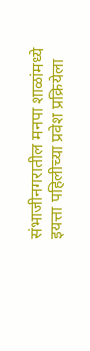संभाजीनगरातील मनपा शाळांमध्ये इयत्ता पहिलीच्या प्रवेश प्रक्रियेला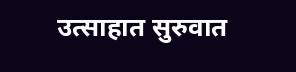उत्साहात सुरुवात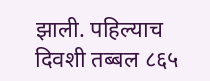झाली. पहिल्याच दिवशी तब्बल ८६५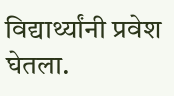विद्यार्थ्यांनी प्रवेश घेतला.